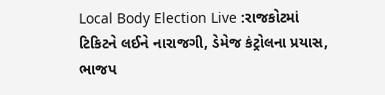Local Body Election Live :રાજકોટમાં ટિકિટને લઈને નારાજગી, ડેમેજ કંટ્રોલના પ્રયાસ, ભાજપ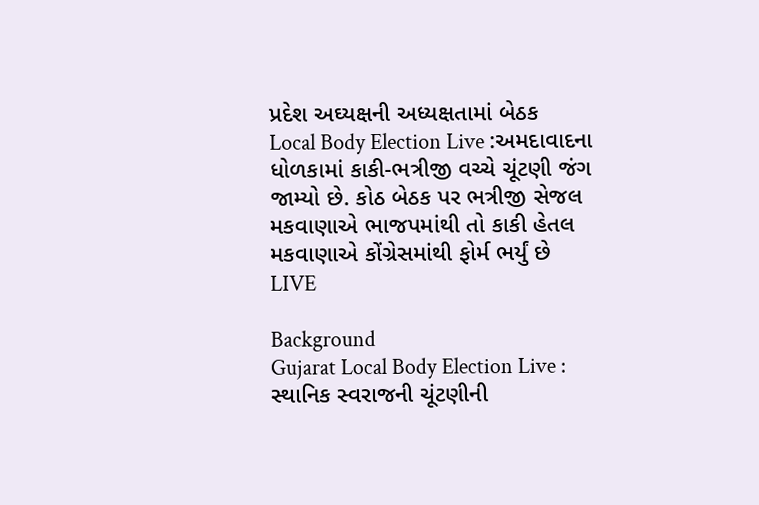પ્રદેશ અઘ્યક્ષની અધ્યક્ષતામાં બેઠક
Local Body Election Live :અમદાવાદના ધોળકામાં કાકી-ભત્રીજી વચ્ચે ચૂંટણી જંગ જામ્યો છે. કોઠ બેઠક પર ભત્રીજી સેજલ મકવાણાએ ભાજપમાંથી તો કાકી હેતલ મકવાણાએ કોંગ્રેસમાંથી ફોર્મ ભર્યું છે
LIVE

Background
Gujarat Local Body Election Live : સ્થાનિક સ્વરાજની ચૂંટણીની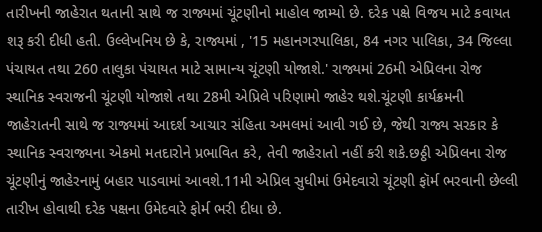તારીખની જાહેરાત થતાની સાથે જ રાજ્યમાં ચૂંટણીનો માહોલ જામ્યો છે. દરેક પક્ષે વિજય માટે કવાયત શરૂ કરી દીધી હતી. ઉલ્લેખનિય છે કે, રાજ્યમાં , '15 મહાનગરપાલિકા, 84 નગર પાલિકા, 34 જિલ્લા પંચાયત તથા 260 તાલુકા પંચાયત માટે સામાન્ય ચૂંટણી યોજાશે.' રાજ્યમાં 26મી એપ્રિલના રોજ સ્થાનિક સ્વરાજની ચૂંટણી યોજાશે તથા 28મી એપ્રિલે પરિણામો જાહેર થશે.ચૂંટણી કાર્યક્રમની જાહેરાતની સાથે જ રાજ્યમાં આદર્શ આચાર સંહિતા અમલમાં આવી ગઈ છે, જેથી રાજ્ય સરકાર કે સ્થાનિક સ્વરાજ્યના એકમો મતદારોને પ્રભાવિત કરે, તેવી જાહેરાતો નહીં કરી શકે.છઠ્ઠી એપ્રિલના રોજ ચૂંટણીનું જાહેરનામું બહાર પાડવામાં આવશે.11મી એપ્રિલ સુધીમાં ઉમેદવારો ચૂંટણી ફૉર્મ ભરવાની છેલ્લી તારીખ હોવાથી દરેક પક્ષના ઉમેદવારે ફોર્મ ભરી દીધા છે.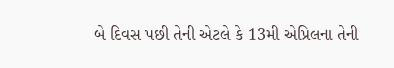બે દિવસ પછી તેની એટલે કે 13મી એપ્રિલના તેની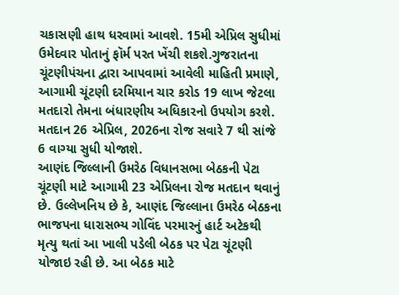ચકાસણી હાથ ધરવામાં આવશે. 15મી એપ્રિલ સુધીમાં ઉમેદવાર પોતાનું ફૉર્મ પરત ખેંચી શકશે.ગુજરાતના ચૂંટણીપંચના દ્વારા આપવામાં આવેલી માહિતી પ્રમાણે, આગામી ચૂંટણી દરમિયાન ચાર કરોડ 19 લાખ જેટલા મતદારો તેમના બંધારણીય અધિકારનો ઉપયોગ કરશે. મતદાન 26 એપ્રિલ, 2026ના રોજ સવારે 7 થી સાંજે 6 વાગ્યા સુધી યોજાશે.
આણંદ જિલ્લાની ઉમરેઠ વિધાનસભા બેઠકની પેટા ચૂંટણી માટે આગામી 23 એપ્રિલના રોજ મતદાન થવાનું છે. ઉલ્લેખનિય છે કે, આણંદ જિલ્લાના ઉમરેઠ બેઠકના ભાજપના ધારાસભ્ય ગોવિંદ પરમારનું હાર્ટ અટેકથી મૃત્યુ થતાં આ ખાલી પડેલી બેઠક પર પેટા ચૂંટણી યોજાઇ રહી છે. આ બેઠક માટે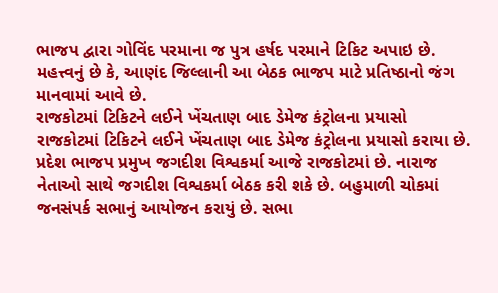ભાજપ દ્વારા ગોવિંદ પરમાના જ પુત્ર હર્ષદ પરમાને ટિકિટ અપાઇ છે. મહત્ત્વનું છે કે, આણંદ જિલ્લાની આ બેઠક ભાજપ માટે પ્રતિષ્ઠાનો જંગ માનવામાં આવે છે.
રાજકોટમાં ટિકિટને લઈને ખેંચતાણ બાદ ડેમેજ કંટ્રોલના પ્રયાસો
રાજકોટમાં ટિકિટને લઈને ખેંચતાણ બાદ ડેમેજ કંટ્રોલના પ્રયાસો કરાયા છે. પ્રદેશ ભાજપ પ્રમુખ જગદીશ વિશ્વકર્મા આજે રાજકોટમાં છે. નારાજ નેતાઓ સાથે જગદીશ વિશ્વકર્મા બેઠક કરી શકે છે. બહુમાળી ચોકમાં જનસંપર્ક સભાનું આયોજન કરાયું છે. સભા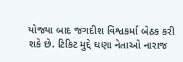યોજ્યા બાદ જગદીશ વિશ્વકર્મા બેઠક કરી શકે છે. ટિકિટ મુદ્દે ઘણા નેતાઓ નારાજ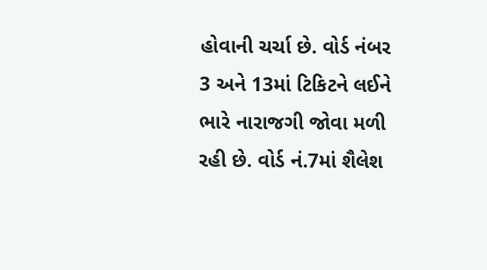હોવાની ચર્ચા છે. વોર્ડ નંબર 3 અને 13માં ટિકિટને લઈને ભારે નારાજગી જોવા મળી રહી છે. વોર્ડ નં.7માં શૈલેશ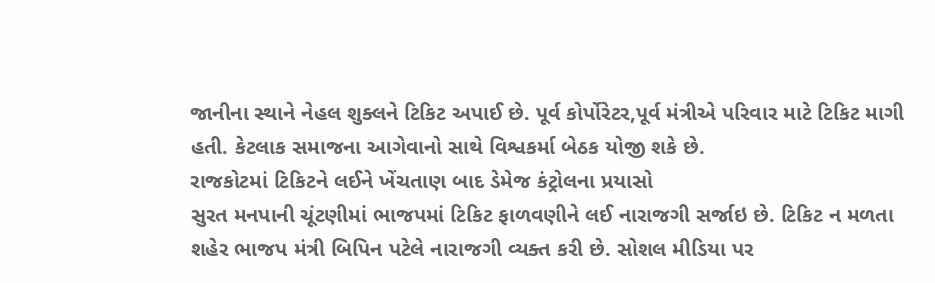જાનીના સ્થાને નેહલ શુક્લને ટિકિટ અપાઈ છે. પૂર્વ કોર્પોરેટર,પૂર્વ મંત્રીએ પરિવાર માટે ટિકિટ માગી હતી. કેટલાક સમાજના આગેવાનો સાથે વિશ્વકર્મા બેઠક યોજી શકે છે.
રાજકોટમાં ટિકિટને લઈને ખેંચતાણ બાદ ડેમેજ કંટ્રોલના પ્રયાસો
સુરત મનપાની ચૂંટણીમાં ભાજપમાં ટિકિટ ફાળવણીને લઈ નારાજગી સર્જાઇ છે. ટિકિટ ન મળતા શહેર ભાજપ મંત્રી બિપિન પટેલે નારાજગી વ્યક્ત કરી છે. સોશલ મીડિયા પર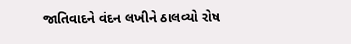જાતિવાદને વંદન લખીને ઠાલવ્યો રોષ